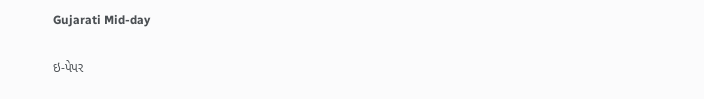Gujarati Mid-day

ઇ-પેપર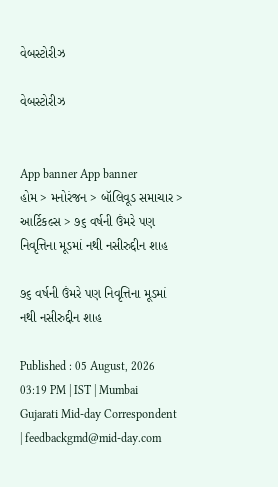વેબસ્ટોરીઝ

વેબસ્ટોરીઝ


App banner App banner
હોમ > મનોરંજન > બૉલિવૂડ સમાચાર > આર્ટિકલ્સ > ૭૬ વર્ષની ઉંમરે પણ નિવૃત્તિના મૂડમાં નથી નસીરુદ્દીન શાહ

૭૬ વર્ષની ઉંમરે પણ નિવૃત્તિના મૂડમાં નથી નસીરુદ્દીન શાહ

Published : 05 August, 2026 03:19 PM | IST | Mumbai
Gujarati Mid-day Correspondent | feedbackgmd@mid-day.com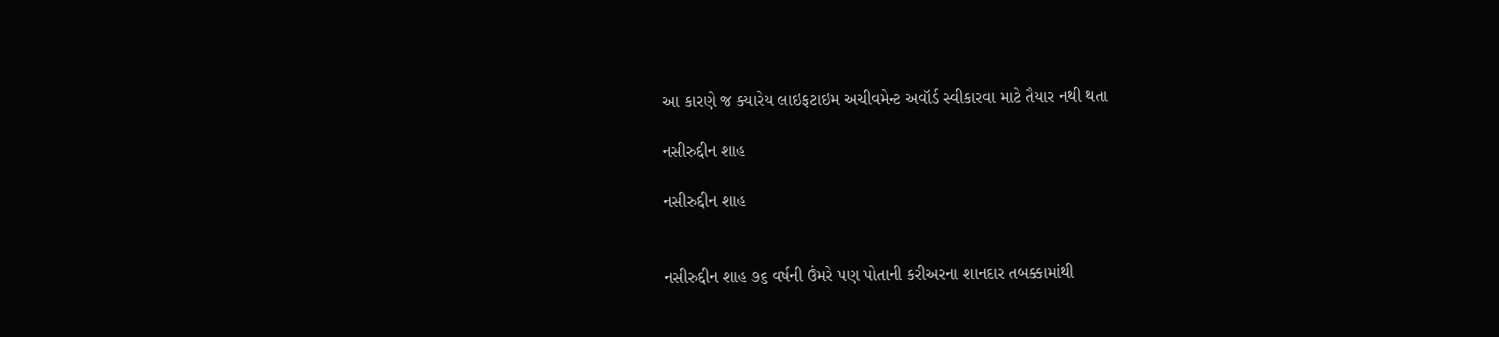આ કારણે જ ક્યારેય લાઇફટાઇમ અચીવમેન્ટ અવૉર્ડ સ્વીકારવા માટે તૈયાર નથી થતા

નસીરુદ્દીન શાહ

નસીરુદ્દીન શાહ


નસીરુદ્દીન શાહ ૭૬ વર્ષની ઉંમરે પણ પોતાની કરીઅરના શાનદાર તબક્કામાંથી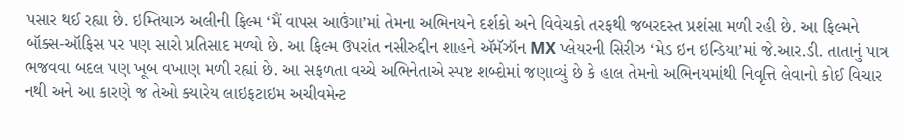પસાર થઈ રહ્યા છે. ઇમ્તિયાઝ અલીની ફિલ્મ ‘મૈં વાપસ આઉંગા’માં તેમના અભિનયને દર્શકો અને વિવેચકો તરફથી જબરદસ્ત પ્રશંસા મળી રહી છે. આ ફિલ્મને બૉક્સ-ઑફિસ પર પણ સારો પ્રતિસાદ મળ્યો છે. આ ફિલ્મ ઉપરાંત નસીરુદ્દીન શાહને ઍમૅઝૉન MX પ્લેયરની સિરીઝ ‘મેડ ઇન ઇન્ડિયા’માં જે.આર.ડી. તાતાનું પાત્ર ભજવવા બદલ પણ ખૂબ વખાણ મળી રહ્યાં છે. આ સફળતા વચ્ચે અભિનેતાએ સ્પષ્ટ શબ્દોમાં જણાવ્યું છે કે હાલ તેમનો અભિનયમાંથી નિવૃત્તિ લેવાનો કોઈ વિચાર નથી અને આ કારણે જ તેઓ ક્યારેય લાઇફટાઇમ અચીવમેન્ટ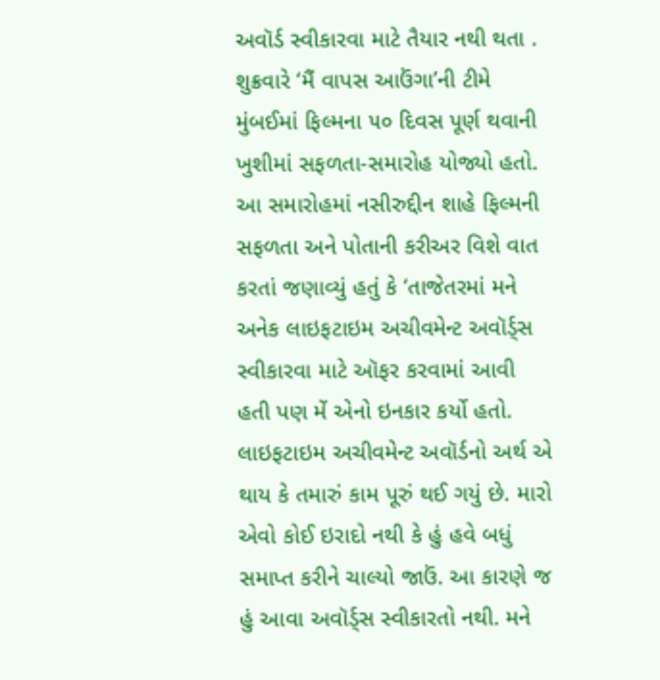અવૉર્ડ સ્વીકારવા માટે તૈયાર નથી થતા .
શુક્રવારે ‘મૈં વાપસ આઉંગા’ની ટીમે મુંબઈમાં ફિલ્મના ૫૦ દિવસ પૂર્ણ થવાની ખુશીમાં સફળતા-સમારોહ યોજ્યો હતો. આ સમારોહમાં નસીરુદ્દીન શાહે ફિલ્મની સફળતા અને પોતાની કરીઅર વિશે વાત કરતાં જણાવ્યું હતું કે ‘તાજેતરમાં મને અનેક લાઇફટાઇમ અચીવમેન્ટ અવૉર્ડ્સ સ્વીકારવા માટે ઑફર કરવામાં આવી હતી પણ મેં એનો ઇનકાર કર્યો હતો. લાઇફટાઇમ અચીવમેન્ટ અવૉર્ડનો અર્થ એ થાય કે તમારું કામ પૂરું થઈ ગયું છે. મારો એવો કોઈ ઇરાદો નથી કે હું હવે બધું સમાપ્ત કરીને ચાલ્યો જાઉં. આ કારણે જ હું આવા અવૉર્ડ્સ સ્વીકારતો નથી. મને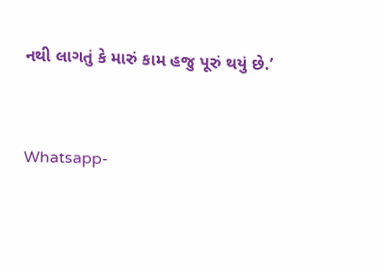નથી લાગતું કે મારું કામ હજુ પૂરું થયું છે.’


Whatsapp-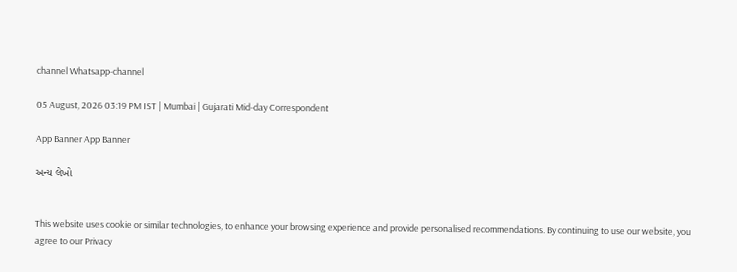channel Whatsapp-channel

05 August, 2026 03:19 PM IST | Mumbai | Gujarati Mid-day Correspondent

App Banner App Banner

અન્ય લેખો


This website uses cookie or similar technologies, to enhance your browsing experience and provide personalised recommendations. By continuing to use our website, you agree to our Privacy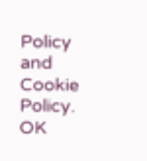Policy and Cookie Policy. OK